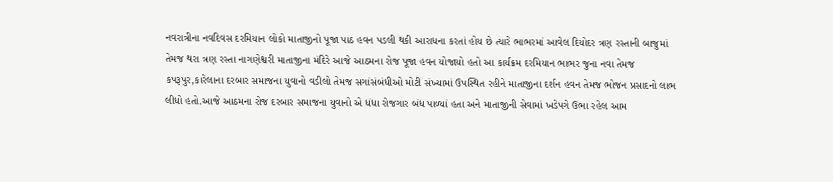નવરાત્રીના નવદિવસ દરમિયાન લોકો માતાજીનો પૂજા પાઠ હવન પડલી થકી આરાધના કરતાં હોય છે ત્યારે ભાભરમાં આવેલ દિયોદર ત્રણ રસ્તાની બાજુમાં તેમજ થરા ત્રણ રસ્તા નાગણેશ્વરી માતાજીના મંદિરે આજે આઠમના રોજ પૂજા હવન યોજાયો હતો આ કાર્યક્રમ દરમિયાન ભાભર જુના નવા તેમજ કપરૂપુર,કારેલાના દરબાર સમાજના યુવાનો વડીલો તેમજ સગાંસંબંધીઓ મોટી સંખ્યામાં ઉપસ્થિત રહીને માતાજીના દર્શન હવન તેમજ ભોજન પ્રસાદનો લાભ લીધો હતો.આજે આઠમના રોજ દરબાર સમાજના યુવાનો એ ધંધા રોજગાર બંધ પાળ્યાં હતા અને માતાજીની સેવામાં ખડેપગે ઉભા રહેલ આમ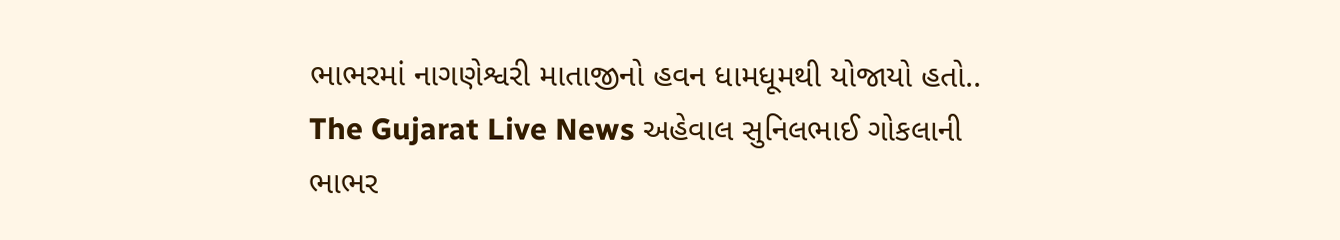ભાભરમાં નાગણેશ્વરી માતાજીનો હવન ધામધૂમથી યોજાયો હતો..
The Gujarat Live News અહેવાલ સુનિલભાઈ ગોકલાની ભાભર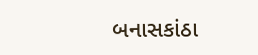બનાસકાંઠા